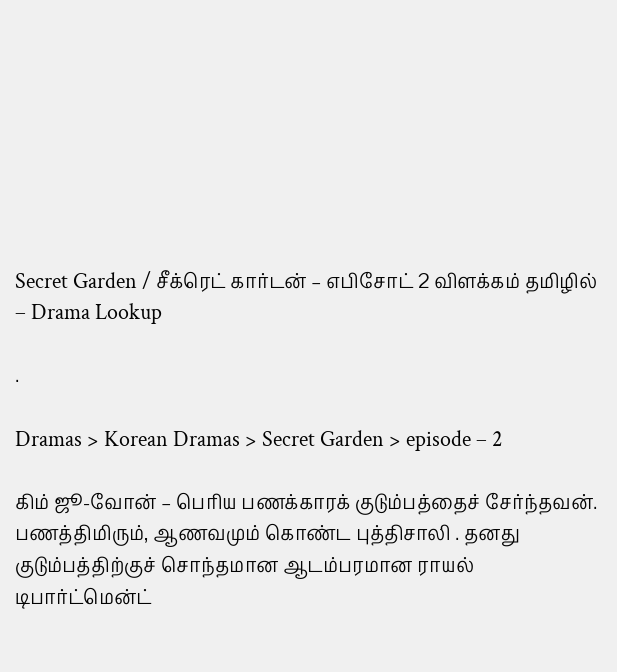Secret Garden / சீக்ரெட் கார்டன் – எபிசோட் 2 விளக்கம் தமிழில் – Drama Lookup

.

Dramas > Korean Dramas > Secret Garden > episode – 2

கிம் ஜூ-வோன் – பெரிய பணக்காரக் குடும்பத்தைச் சேர்ந்தவன். பணத்திமிரும், ஆணவமும் கொண்ட புத்திசாலி . தனது குடும்பத்திற்குச் சொந்தமான ஆடம்பரமான ராயல் டிபார்ட்மென்ட்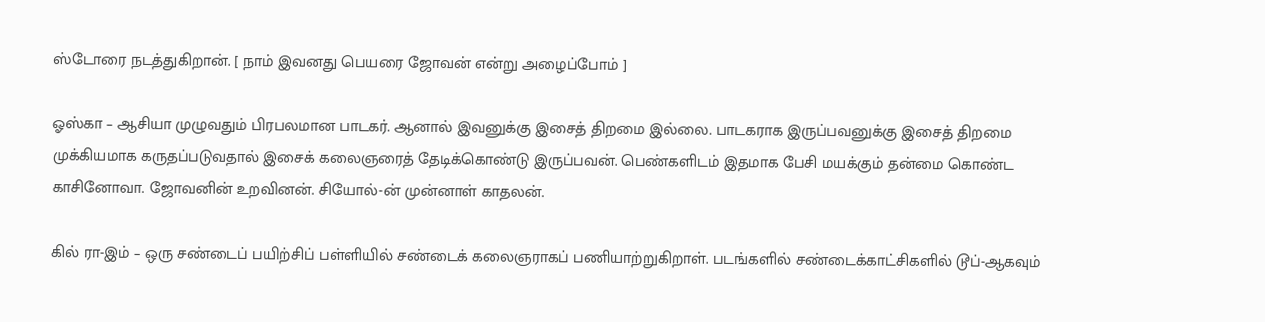ஸ்டோரை நடத்துகிறான். [ நாம் இவனது பெயரை ஜோவன் என்று அழைப்போம் ]

ஓஸ்கா – ஆசியா முழுவதும் பிரபலமான பாடகர். ஆனால் இவனுக்கு இசைத் திறமை இல்லை. பாடகராக இருப்பவனுக்கு இசைத் திறமை முக்கியமாக கருதப்படுவதால் இசைக் கலைஞரைத் தேடிக்கொண்டு இருப்பவன். பெண்களிடம் இதமாக பேசி மயக்கும் தன்மை கொண்ட காசினோவா. ஜோவனின் உறவினன். சியோல்-ன் முன்னாள் காதலன்.

கில் ரா-இம் – ஒரு சண்டைப் பயிற்சிப் பள்ளியில் சண்டைக் கலைஞராகப் பணியாற்றுகிறாள். படங்களில் சண்டைக்காட்சிகளில் டூப்-ஆகவும்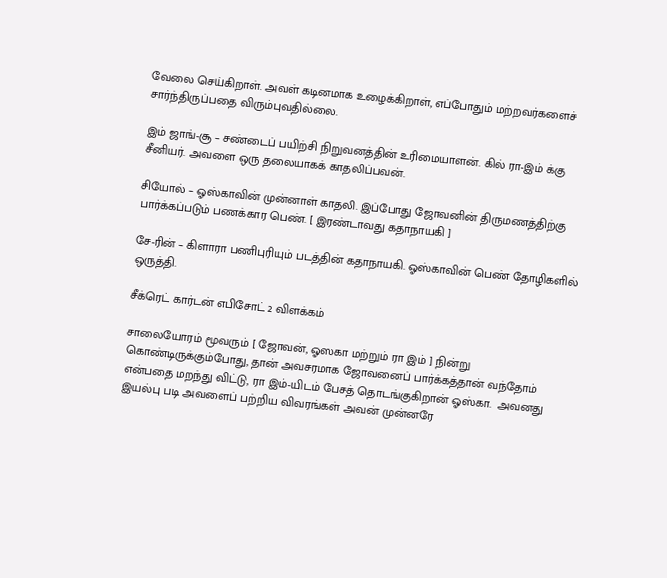வேலை செய்கிறாள். அவள் கடினமாக உழைக்கிறாள், எப்போதும் மற்றவர்களைச் சார்ந்திருப்பதை விரும்புவதில்லை.

இம் ஜாங்-சூ – சண்டைப் பயிற்சி நிறுவனத்தின் உரிமையாளன். கில் ரா-இம் க்கு சீனியர். அவளை ஒரு தலையாகக் காதலிப்பவன்.

சியோல் – ஓஸ்காவின் முன்னாள் காதலி. இப்போது ஜோவனின் திருமணத்திற்கு பார்க்கப்படும் பணக்கார பெண். [ இரண்டாவது கதாநாயகி ]

சே-ரின் – கிளாரா பணிபுரியும் படத்தின் கதாநாயகி. ஓஸ்காவின் பெண் தோழிகளில் ஒருத்தி.

சீக்ரெட் கார்டன் எபிசோட் 2 விளக்கம்

சாலையோரம் மூவரும் [ ஜோவன், ஓஸகா மற்றும் ரா இம் ] நின்று கொண்டிருக்கும்போது, தான் அவசரமாக ஜோவனைப் பார்க்கத்தான் வந்தோம் என்பதை மறந்து விட்டு, ரா இம்-யிடம் பேசத் தொடங்குகிறான் ஓஸ்கா.  அவனது இயல்பு படி அவளைப் பற்றிய விவரங்கள் அவன் முன்னரே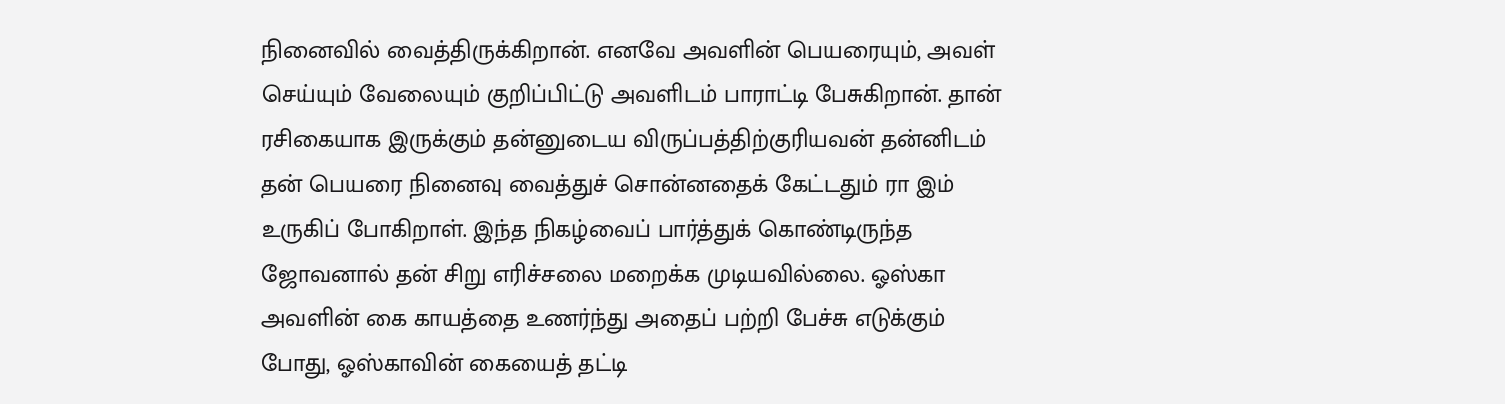நினைவில் வைத்திருக்கிறான். எனவே அவளின் பெயரையும், அவள் செய்யும் வேலையும் குறிப்பிட்டு அவளிடம் பாராட்டி பேசுகிறான். தான் ரசிகையாக இருக்கும் தன்னுடைய விருப்பத்திற்குரியவன் தன்னிடம் தன் பெயரை நினைவு வைத்துச் சொன்னதைக் கேட்டதும் ரா இம் உருகிப் போகிறாள். இந்த நிகழ்வைப் பார்த்துக் கொண்டிருந்த ஜோவனால் தன் சிறு எரிச்சலை மறைக்க முடியவில்லை. ஓஸ்கா அவளின் கை காயத்தை உணர்ந்து அதைப் பற்றி பேச்சு எடுக்கும் போது, ஓஸ்காவின் கையைத் தட்டி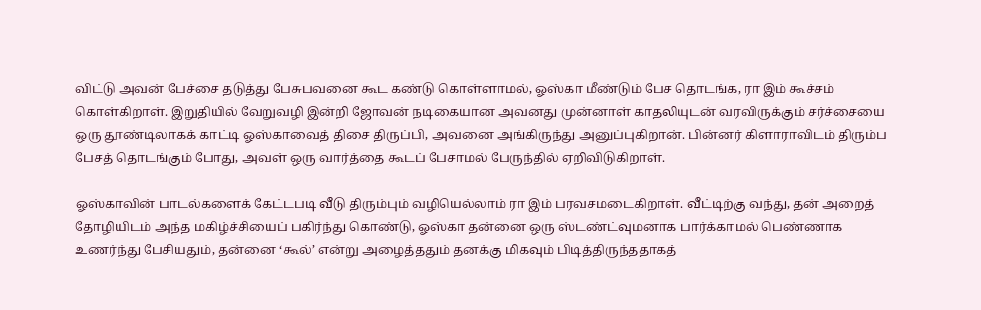விட்டு அவன் பேச்சை தடுத்து பேசுபவனை கூட கண்டு கொள்ளாமல், ஓஸ்கா மீண்டும் பேச தொடங்க, ரா இம் கூச்சம் கொள்கிறாள். இறுதியில் வேறுவழி இன்றி ஜோவன் நடிகையான அவனது முன்னாள் காதலியுடன் வரவிருக்கும் சர்ச்சையை ஒரு தூண்டிலாகக் காட்டி ஓஸ்காவைத் திசை திருப்பி, அவனை அங்கிருந்து அனுப்புகிறான். பின்னர் கிளாராவிடம் திரும்ப பேசத் தொடங்கும் போது, அவள் ஒரு வார்த்தை கூடப் பேசாமல் பேருந்தில் ஏறிவிடுகிறாள்.

ஓஸ்காவின் பாடல்களைக் கேட்டபடி வீடு திரும்பும் வழியெல்லாம் ரா இம் பரவசமடைகிறாள். வீட்டிற்கு வந்து, தன் அறைத் தோழியிடம் அந்த மகிழ்ச்சியைப் பகிர்ந்து கொண்டு, ஓஸ்கா தன்னை ஒரு ஸ்டண்ட்வுமனாக பார்க்காமல் பெண்ணாக உணர்ந்து பேசியதும், தன்னை ‘கூல்’ என்று அழைத்ததும் தனக்கு மிகவும் பிடித்திருந்ததாகத்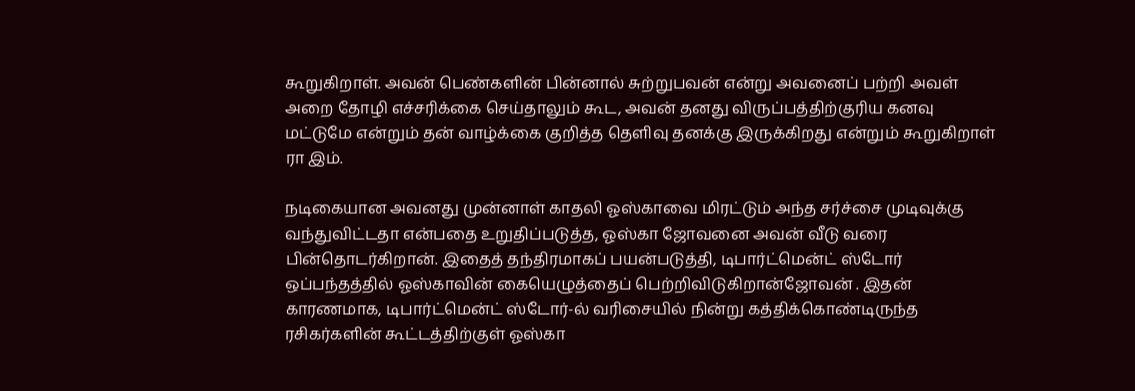கூறுகிறாள். அவன் பெண்களின் பின்னால் சுற்றுபவன் என்று அவனைப் பற்றி அவள் அறை தோழி எச்சரிக்கை செய்தாலும் கூட, அவன் தனது விருப்பத்திற்குரிய கனவு மட்டுமே என்றும் தன் வாழ்க்கை குறித்த தெளிவு தனக்கு இருக்கிறது என்றும் கூறுகிறாள் ரா இம்.

நடிகையான அவனது முன்னாள் காதலி ஓஸ்காவை மிரட்டும் அந்த சர்ச்சை முடிவுக்கு வந்துவிட்டதா என்பதை உறுதிப்படுத்த, ஓஸ்கா ஜோவனை அவன் வீடு வரை பின்தொடர்கிறான். இதைத் தந்திரமாகப் பயன்படுத்தி, டிபார்ட்மென்ட் ஸ்டோர் ஒப்பந்தத்தில் ஓஸ்காவின் கையெழுத்தைப் பெற்றிவிடுகிறான்ஜோவன் . இதன் காரணமாக, டிபார்ட்மென்ட் ஸ்டோர்-ல் வரிசையில் நின்று கத்திக்கொண்டிருந்த ரசிகர்களின் கூட்டத்திற்குள் ஓஸ்கா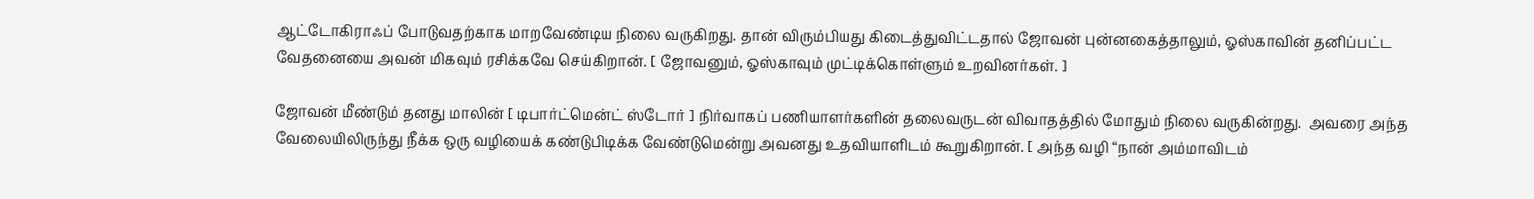ஆட்டோகிராஃப் போடுவதற்காக மாறவேண்டிய நிலை வருகிறது. தான் விரும்பியது கிடைத்துவிட்டதால் ஜோவன் புன்னகைத்தாலும், ஓஸ்காவின் தனிப்பட்ட வேதனையை அவன் மிகவும் ரசிக்கவே செய்கிறான். [ ஜோவனும், ஓஸ்காவும் முட்டிக்கொள்ளும் உறவினர்கள். ]

ஜோவன் மீண்டும் தனது மாலின் [ டிபார்ட்மென்ட் ஸ்டோர் ] நிர்வாகப் பணியாளர்களின் தலைவருடன் விவாதத்தில் மோதும் நிலை வருகின்றது.  அவரை அந்த வேலையிலிருந்து நீக்க ஒரு வழியைக் கண்டுபிடிக்க வேண்டுமென்று அவனது உதவியாளிடம் கூறுகிறான். [ அந்த வழி “நான் அம்மாவிடம்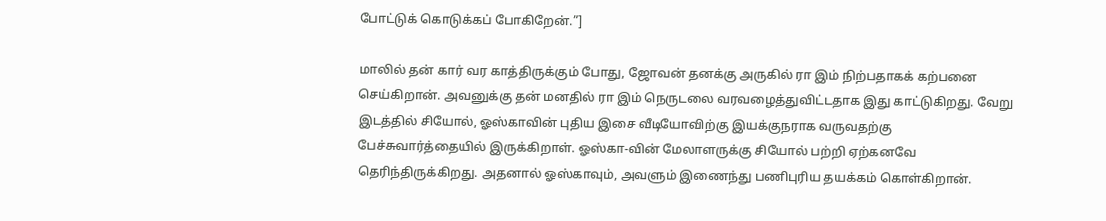போட்டுக் கொடுக்கப் போகிறேன்.”]

மாலில் தன் கார் வர காத்திருக்கும் போது, ஜோவன் தனக்கு அருகில் ரா இம் நிற்பதாகக் கற்பனை செய்கிறான். அவனுக்கு தன் மனதில் ரா இம் நெருடலை வரவழைத்துவிட்டதாக இது காட்டுகிறது. வேறு இடத்தில் சியோல், ஓஸ்காவின் புதிய இசை வீடியோவிற்கு இயக்குநராக வருவதற்கு பேச்சுவார்த்தையில் இருக்கிறாள். ஓஸ்கா-வின் மேலாளருக்கு சியோல் பற்றி ஏற்கனவே தெரிந்திருக்கிறது. அதனால் ஓஸ்காவும், அவளும் இணைந்து பணிபுரிய தயக்கம் கொள்கிறான்.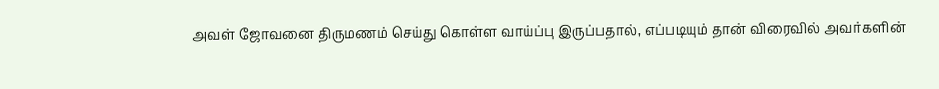அவள் ஜோவனை திருமணம் செய்து கொள்ள வாய்ப்பு இருப்பதால், எப்படியும் தான் விரைவில் அவர்களின்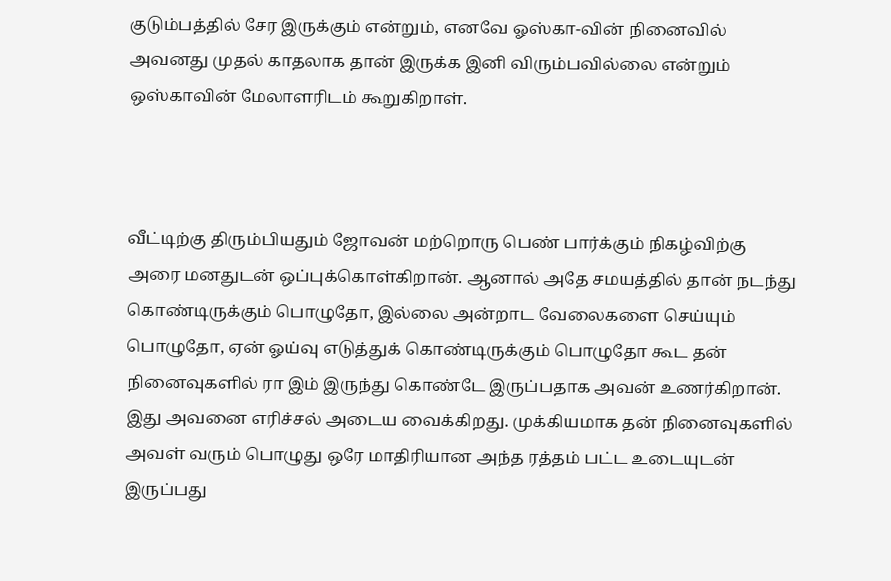குடும்பத்தில் சேர இருக்கும் என்றும், எனவே ஓஸ்கா-வின் நினைவில் அவனது முதல் காதலாக தான் இருக்க இனி விரும்பவில்லை என்றும் ஒஸ்காவின் மேலாளரிடம் கூறுகிறாள்.



வீட்டிற்கு திரும்பியதும் ஜோவன் மற்றொரு பெண் பார்க்கும் நிகழ்விற்கு அரை மனதுடன் ஒப்புக்கொள்கிறான். ஆனால் அதே சமயத்தில் தான் நடந்து கொண்டிருக்கும் பொழுதோ, இல்லை அன்றாட வேலைகளை செய்யும் பொழுதோ, ஏன் ஓய்வு எடுத்துக் கொண்டிருக்கும் பொழுதோ கூட தன் நினைவுகளில் ரா இம் இருந்து கொண்டே இருப்பதாக அவன் உணர்கிறான். இது அவனை எரிச்சல் அடைய வைக்கிறது. முக்கியமாக தன் நினைவுகளில் அவள் வரும் பொழுது ஒரே மாதிரியான அந்த ரத்தம் பட்ட உடையுடன் இருப்பது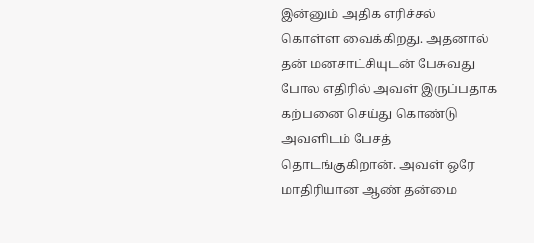இன்னும் அதிக எரிச்சல் கொள்ள வைக்கிறது. அதனால் தன் மனசாட்சியுடன் பேசுவது போல எதிரில் அவள் இருப்பதாக கற்பனை செய்து கொண்டு அவளிடம் பேசத் தொடங்குகிறான். அவள் ஒரே மாதிரியான ஆண் தன்மை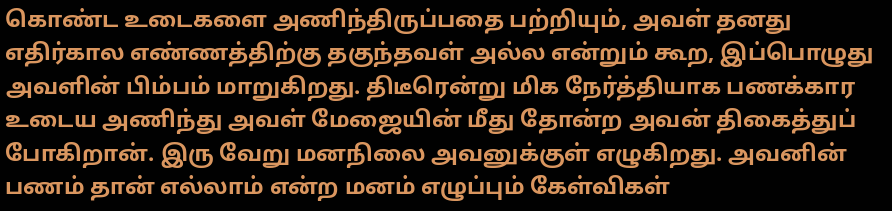கொண்ட உடைகளை அணிந்திருப்பதை பற்றியும், அவள் தனது எதிர்கால எண்ணத்திற்கு தகுந்தவள் அல்ல என்றும் கூற, இப்பொழுது அவளின் பிம்பம் மாறுகிறது. திடீரென்று மிக நேர்த்தியாக பணக்கார உடைய அணிந்து அவள் மேஜையின் மீது தோன்ற அவன் திகைத்துப் போகிறான். இரு வேறு மனநிலை அவனுக்குள் எழுகிறது. அவனின் பணம் தான் எல்லாம் என்ற மனம் எழுப்பும் கேள்விகள்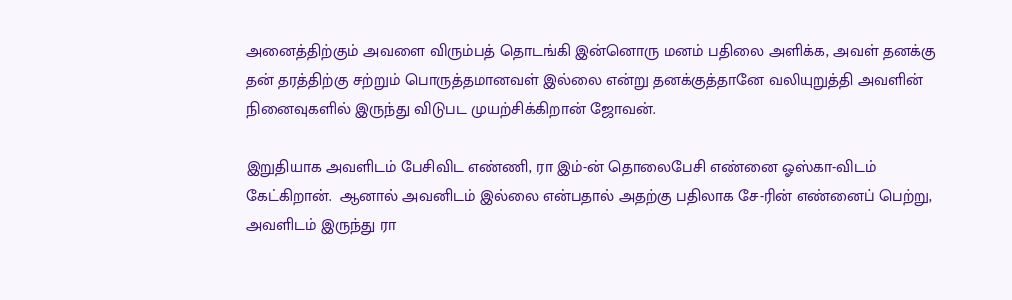அனைத்திற்கும் அவளை விரும்பத் தொடங்கி இன்னொரு மனம் பதிலை அளிக்க, அவள் தனக்கு தன் தரத்திற்கு சற்றும் பொருத்தமானவள் இல்லை என்று தனக்குத்தானே வலியுறுத்தி அவளின் நினைவுகளில் இருந்து விடுபட முயற்சிக்கிறான் ஜோவன்.

இறுதியாக அவளிடம் பேசிவிட எண்ணி, ரா இம்-ன் தொலைபேசி எண்னை ஓஸ்கா-விடம் கேட்கிறான்.  ஆனால் அவனிடம் இல்லை என்பதால் அதற்கு பதிலாக சே-ரின் எண்னைப் பெற்று, அவளிடம் இருந்து ரா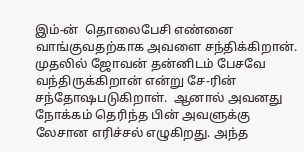இம்-ன்  தொலைபேசி எண்னை வாங்குவதற்காக அவளை சந்திக்கிறான். முதலில் ஜோவன் தன்னிடம் பேசவே வந்திருக்கிறான் என்று சே-ரின் சந்தோஷபடுகிறாள்.  ஆனால் அவனது நோக்கம் தெரிந்த பின் அவளுக்கு லேசான எரிச்சல் எழுகிறது. அந்த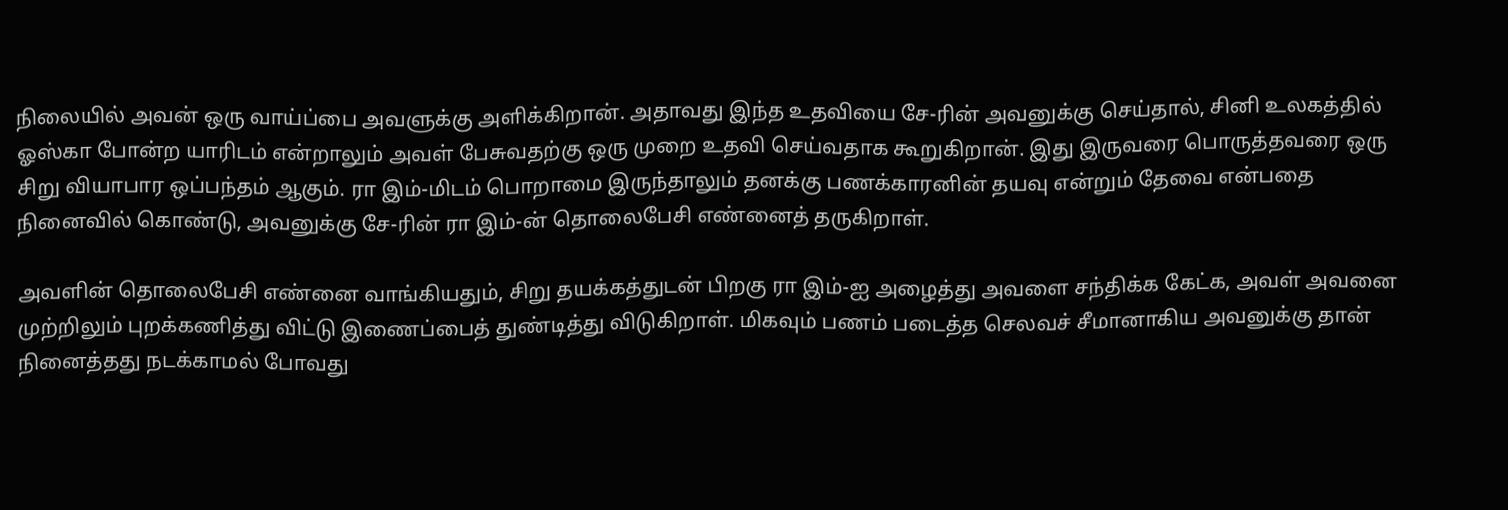நிலையில் அவன் ஒரு வாய்ப்பை அவளுக்கு அளிக்கிறான். அதாவது இந்த உதவியை சே-ரின் அவனுக்கு செய்தால், சினி உலகத்தில் ஓஸ்கா போன்ற யாரிடம் என்றாலும் அவள் பேசுவதற்கு ஒரு முறை உதவி செய்வதாக கூறுகிறான். இது இருவரை பொருத்தவரை ஒரு சிறு வியாபார ஒப்பந்தம் ஆகும். ரா இம்-மிடம் பொறாமை இருந்தாலும் தனக்கு பணக்காரனின் தயவு என்றும் தேவை என்பதை நினைவில் கொண்டு, அவனுக்கு சே-ரின் ரா இம்-ன் தொலைபேசி எண்னைத் தருகிறாள்.

அவளின் தொலைபேசி எண்னை வாங்கியதும், சிறு தயக்கத்துடன் பிறகு ரா இம்-ஐ அழைத்து அவளை சந்திக்க கேட்க, அவள் அவனை முற்றிலும் புறக்கணித்து விட்டு இணைப்பைத் துண்டித்து விடுகிறாள். மிகவும் பணம் படைத்த செலவச் சீமானாகிய அவனுக்கு தான் நினைத்தது நடக்காமல் போவது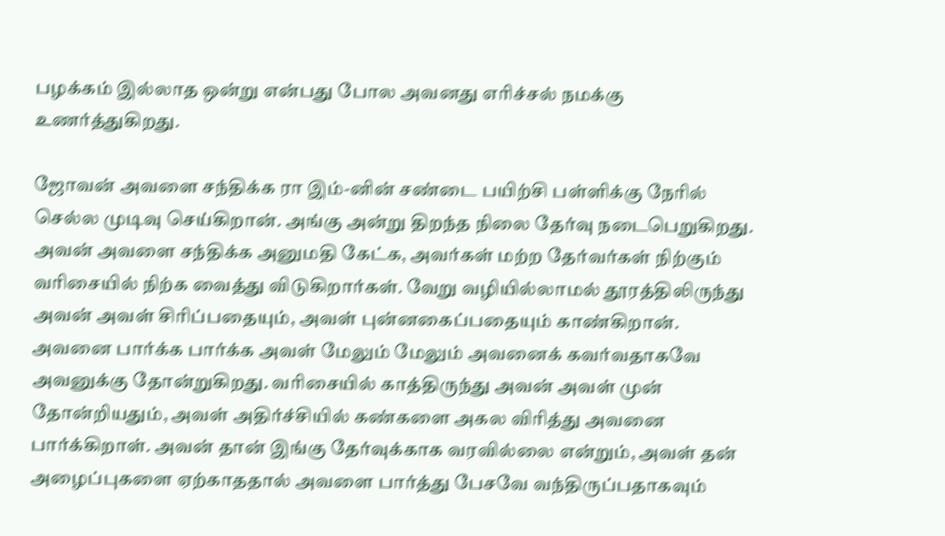பழக்கம் இல்லாத ஒன்று என்பது போல அவனது எரிச்சல் நமக்கு உணர்த்துகிறது.

ஜோவன் அவளை சந்திக்க ரா இம்-னின் சண்டை பயிற்சி பள்ளிக்கு நேரில் செல்ல முடிவு செய்கிறான். அங்கு அன்று திறந்த நிலை தேர்வு நடைபெறுகிறது. அவன் அவளை சந்திக்க அனுமதி கேட்க, அவர்கள் மற்ற தேர்வர்கள் நிற்கும் வரிசையில் நிற்க வைத்து விடுகிறார்கள். வேறு வழியில்லாமல் தூரத்திலிருந்து அவன் அவள் சிரிப்பதையும், அவள் புன்னகைப்பதையும் காண்கிறான். அவனை பார்க்க பார்க்க அவள் மேலும் மேலும் அவனைக் கவர்வதாகவே அவனுக்கு தோன்றுகிறது. வரிசையில் காத்திருந்து அவன் அவள் முன் தோன்றியதும், அவள் அதிர்ச்சியில் கண்களை அகல விரித்து அவனை பார்க்கிறாள். அவன் தான் இங்கு தேர்வுக்காக வரவில்லை என்றும், அவள் தன் அழைப்புகளை ஏற்காததால் அவளை பார்த்து பேசவே வந்திருப்பதாகவும்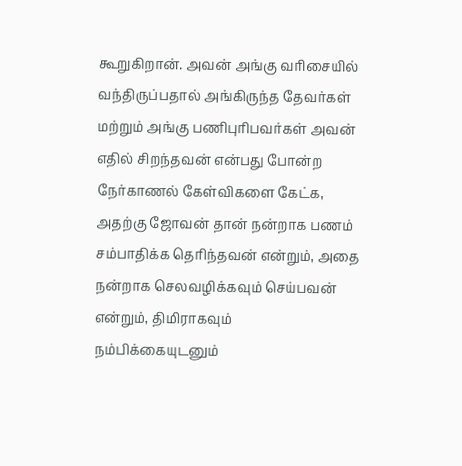கூறுகிறான். அவன் அங்கு வரிசையில் வந்திருப்பதால் அங்கிருந்த தேவர்கள் மற்றும் அங்கு பணிபுரிபவர்கள் அவன் எதில் சிறந்தவன் என்பது போன்ற நேர்காணல் கேள்விகளை கேட்க, அதற்கு ஜோவன் தான் நன்றாக பணம் சம்பாதிக்க தெரிந்தவன் என்றும், அதை நன்றாக செலவழிக்கவும் செய்பவன் என்றும், திமிராகவும் நம்பிக்கையுடனும்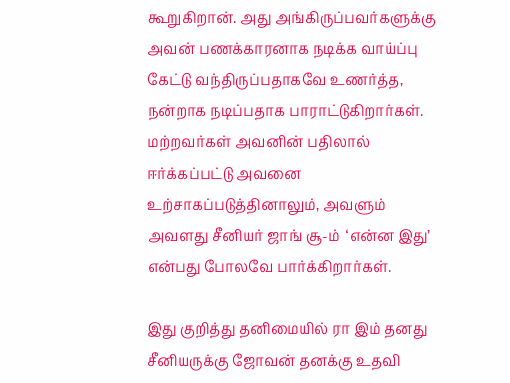கூறுகிறான். அது அங்கிருப்பவர்களுக்கு அவன் பணக்காரனாக நடிக்க வாய்ப்பு கேட்டு வந்திருப்பதாகவே உணர்த்த, நன்றாக நடிப்பதாக பாராட்டுகிறார்கள். மற்றவர்கள் அவனின் பதிலால் ஈர்க்கப்பட்டு அவனை உற்சாகப்படுத்தினாலும், அவளும் அவளது சீனியர் ஜாங் சூ-ம்  ‘என்ன இது’ என்பது போலவே பார்க்கிறார்கள்.

இது குறித்து தனிமையில் ரா இம் தனது சீனியருக்கு ஜோவன் தனக்கு உதவி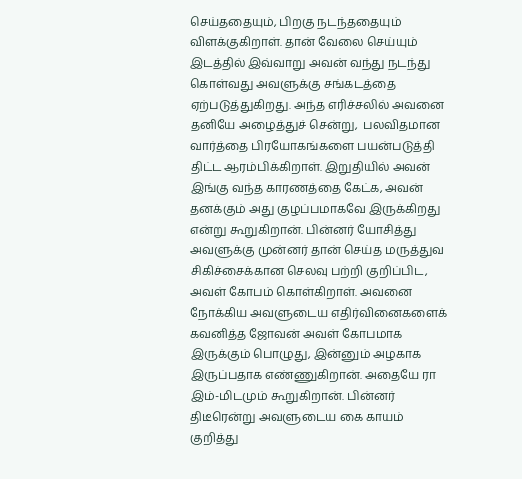செய்ததையும், பிறகு நடந்ததையும் விளக்குகிறாள். தான் வேலை செய்யும் இடத்தில் இவ்வாறு அவன் வந்து நடந்து கொள்வது அவளுக்கு சங்கடத்தை ஏற்படுத்துகிறது. அந்த எரிச்சலில் அவனை தனியே அழைத்துச் சென்று,  பலவிதமான வார்த்தை பிரயோகங்களை பயன்படுத்தி திட்ட ஆரம்பிக்கிறாள். இறுதியில் அவன் இங்கு வந்த காரணத்தை கேட்க, அவன் தனக்கும் அது குழப்பமாகவே இருக்கிறது என்று கூறுகிறான். பின்னர் யோசித்து அவளுக்கு முன்னர் தான் செய்த மருத்துவ சிகிச்சைக்கான செலவு பற்றி குறிப்பிட, அவள் கோபம் கொள்கிறாள். அவனை நோக்கிய அவளுடைய எதிர்வினைகளைக் கவனித்த ஜோவன் அவள் கோபமாக இருக்கும் பொழுது, இன்னும் அழகாக இருப்பதாக எண்ணுகிறான். அதையே ரா இம்-மிடமும் கூறுகிறான். பின்னர் திடீரென்று அவளுடைய கை காயம் குறித்து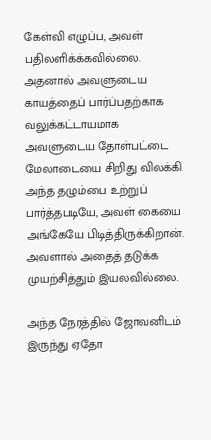கேள்வி எழுப்ப, அவள் பதிலளிக்க்கவில்லை. அதனால் அவளுடைய காயத்தைப் பார்ப்பதற்காக வலுக்கட்டாயமாக அவளுடைய தோள்பட்டை மேலாடையை சிறிது விலக்கி அந்த தழும்பை உற்றுப் பார்த்தபடியே, அவள் கையை அங்கேயே பிடித்திருக்கிறான். அவளால் அதைத் தடுக்க முயற்சித்தும் இயலவில்லை.

அந்த நேரத்தில் ஜோவனிடம் இருந்து ஏதோ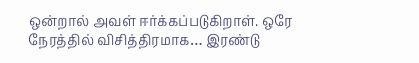ஒன்றால் அவள் ஈர்க்கப்படுகிறாள். ஒரே நேரத்தில் விசித்திரமாக… இரண்டு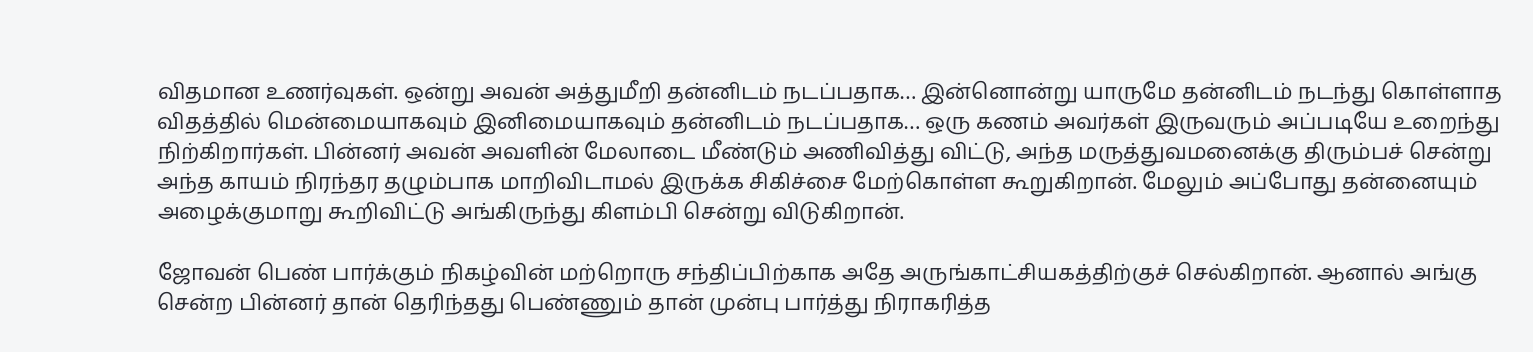விதமான உணர்வுகள். ஒன்று அவன் அத்துமீறி தன்னிடம் நடப்பதாக… இன்னொன்று யாருமே தன்னிடம் நடந்து கொள்ளாத விதத்தில் மென்மையாகவும் இனிமையாகவும் தன்னிடம் நடப்பதாக… ஒரு கணம் அவர்கள் இருவரும் அப்படியே உறைந்து நிற்கிறார்கள். பின்னர் அவன் அவளின் மேலாடை மீண்டும் அணிவித்து விட்டு, அந்த மருத்துவமனைக்கு திரும்பச் சென்று அந்த காயம் நிரந்தர தழும்பாக மாறிவிடாமல் இருக்க சிகிச்சை மேற்கொள்ள கூறுகிறான். மேலும் அப்போது தன்னையும் அழைக்குமாறு கூறிவிட்டு அங்கிருந்து கிளம்பி சென்று விடுகிறான்.

ஜோவன் பெண் பார்க்கும் நிகழ்வின் மற்றொரு சந்திப்பிற்காக அதே அருங்காட்சியகத்திற்குச் செல்கிறான். ஆனால் அங்கு சென்ற பின்னர் தான் தெரிந்தது பெண்ணும் தான் முன்பு பார்த்து நிராகரித்த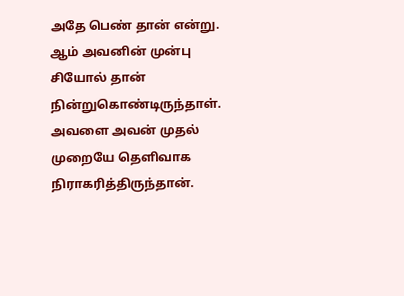அதே பெண் தான் என்று. ஆம் அவனின் முன்பு சியோல் தான் நின்றுகொண்டிருந்தாள். அவளை அவன் முதல் முறையே தெளிவாக நிராகரித்திருந்தான்.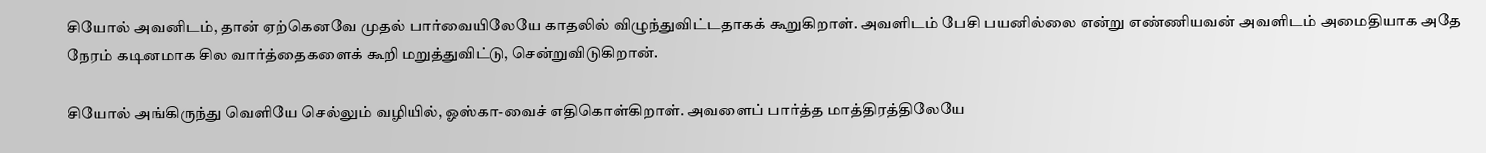சியோல் அவனிடம், தான் ஏற்கெனவே முதல் பார்வையிலேயே காதலில் விழுந்துவிட்டதாகக் கூறுகிறாள். அவளிடம் பேசி பயனில்லை என்று எண்ணியவன் அவளிடம் அமைதியாக அதே நேரம் கடினமாக சில வார்த்தைகளைக் கூறி மறுத்துவிட்டு, சென்றுவிடுகிறான்.

சியோல் அங்கிருந்து வெளியே செல்லும் வழியில், ஓஸ்கா-வைச் எதிகொள்கிறாள். அவளைப் பார்த்த மாத்திரத்திலேயே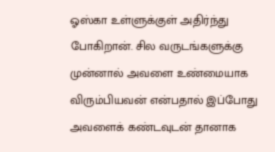ஓஸ்கா உள்ளுக்குள் அதிர்ந்து போகிறான். சில வருடங்களுக்கு முன்னால் அவளை உண்மையாக விரும்பியவன் என்பதால் இப்போது அவளைக் கண்டவுடன் தானாக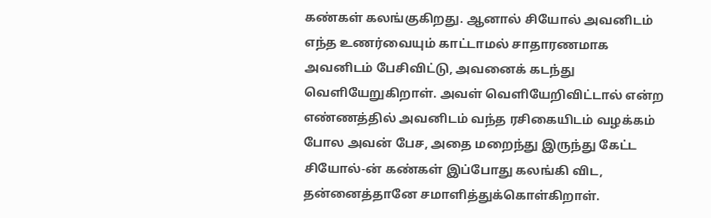கண்கள் கலங்குகிறது. ஆனால் சியோல் அவனிடம் எந்த உணர்வையும் காட்டாமல் சாதாரணமாக அவனிடம் பேசிவிட்டு, அவனைக் கடந்து வெளியேறுகிறாள். அவள் வெளியேறிவிட்டால் என்ற எண்ணத்தில் அவனிடம் வந்த ரசிகையிடம் வழக்கம் போல அவன் பேச, அதை மறைந்து இருந்து கேட்ட சியோல்-ன் கண்கள் இப்போது கலங்கி விட, தன்னைத்தானே சமாளித்துக்கொள்கிறாள்.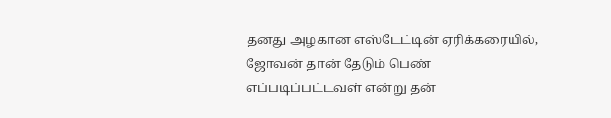தனது அழகான எஸ்டேட்டின் ஏரிக்கரையில், ஜோவன் தான் தேடும் பெண் எப்படிப்பட்டவள் என்று தன்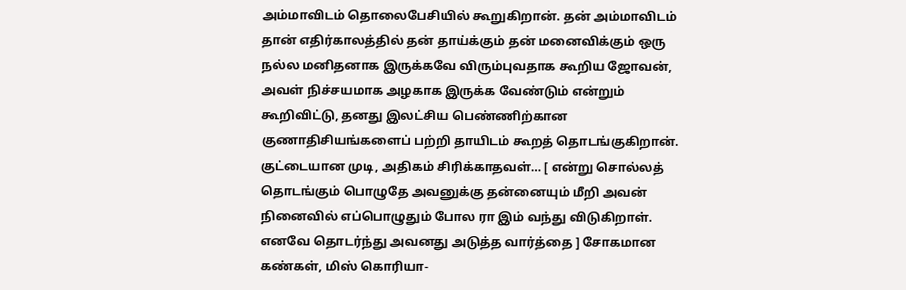அம்மாவிடம் தொலைபேசியில் கூறுகிறான். தன் அம்மாவிடம் தான் எதிர்காலத்தில் தன் தாய்க்கும் தன் மனைவிக்கும் ஒரு நல்ல மனிதனாக இருக்கவே விரும்புவதாக கூறிய ஜோவன், அவள் நிச்சயமாக அழகாக இருக்க வேண்டும் என்றும் கூறிவிட்டு, தனது இலட்சிய பெண்ணிற்கான குணாதிசியங்களைப் பற்றி தாயிடம் கூறத் தொடங்குகிறான். குட்டையான முடி, அதிகம் சிரிக்காதவள்… [ என்று சொல்லத் தொடங்கும் பொழுதே அவனுக்கு தன்னையும் மீறி அவன் நினைவில் எப்பொழுதும் போல ரா இம் வந்து விடுகிறாள். எனவே தொடர்ந்து அவனது அடுத்த வார்த்தை ] சோகமான கண்கள், மிஸ் கொரியா-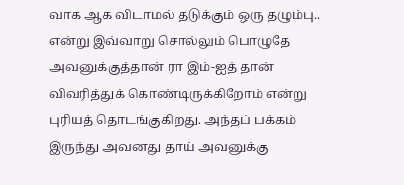வாக ஆக விடாமல் தடுக்கும் ஒரு தழும்பு.. என்று இவ்வாறு சொல்லும் பொழுதே அவனுக்குத்தான் ரா இம்-ஐத் தான் விவரித்துக் கொண்டிருக்கிறோம் என்று புரியத் தொடங்குகிறது. அந்தப் பக்கம் இருந்து அவனது தாய் அவனுக்கு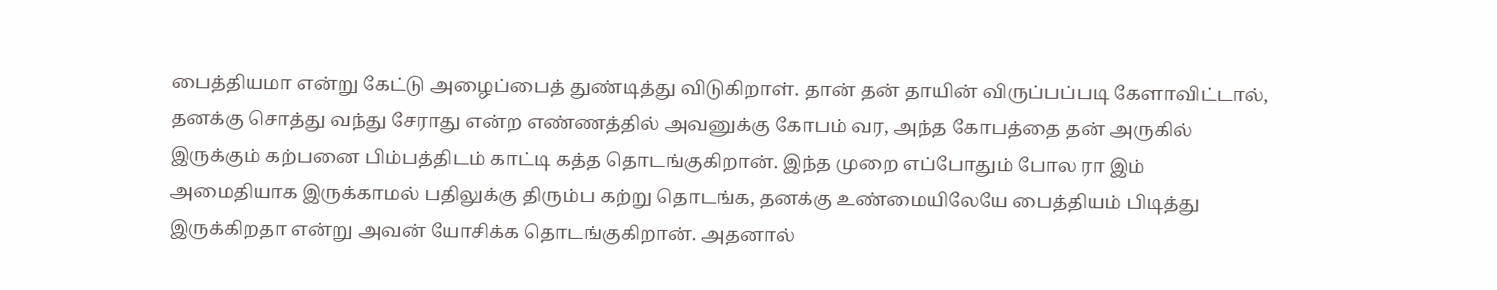பைத்தியமா என்று கேட்டு அழைப்பைத் துண்டித்து விடுகிறாள். தான் தன் தாயின் விருப்பப்படி கேளாவிட்டால், தனக்கு சொத்து வந்து சேராது என்ற எண்ணத்தில் அவனுக்கு கோபம் வர, அந்த கோபத்தை தன் அருகில் இருக்கும் கற்பனை பிம்பத்திடம் காட்டி கத்த தொடங்குகிறான். இந்த முறை எப்போதும் போல ரா இம் அமைதியாக இருக்காமல் பதிலுக்கு திரும்ப கற்று தொடங்க, தனக்கு உண்மையிலேயே பைத்தியம் பிடித்து இருக்கிறதா என்று அவன் யோசிக்க தொடங்குகிறான். அதனால்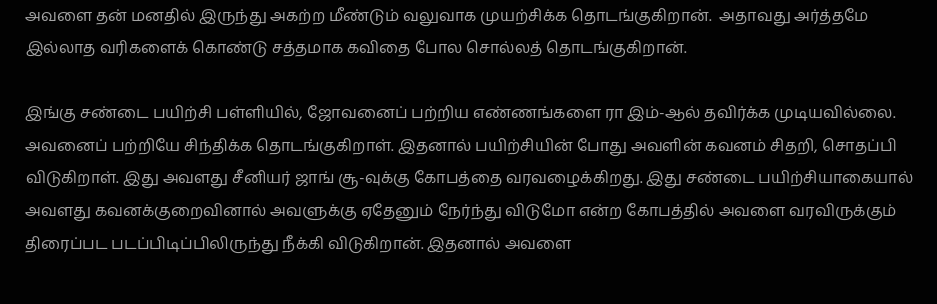அவளை தன் மனதில் இருந்து அகற்ற மீண்டும் வலுவாக முயற்சிக்க தொடங்குகிறான்.  அதாவது அர்த்தமே இல்லாத வரிகளைக் கொண்டு சத்தமாக கவிதை போல சொல்லத் தொடங்குகிறான்.

இங்கு சண்டை பயிற்சி பள்ளியில், ஜோவனைப் பற்றிய எண்ணங்களை ரா இம்-ஆல் தவிர்க்க முடியவில்லை. அவனைப் பற்றியே சிந்திக்க தொடங்குகிறாள். இதனால் பயிற்சியின் போது அவளின் கவனம் சிதறி, சொதப்பி விடுகிறாள். இது அவளது சீனியர் ஜாங் சூ-வுக்கு கோபத்தை வரவழைக்கிறது. இது சண்டை பயிற்சியாகையால் அவளது கவனக்குறைவினால் அவளுக்கு ஏதேனும் நேர்ந்து விடுமோ என்ற கோபத்தில் அவளை வரவிருக்கும் திரைப்பட படப்பிடிப்பிலிருந்து நீக்கி விடுகிறான். இதனால் அவளை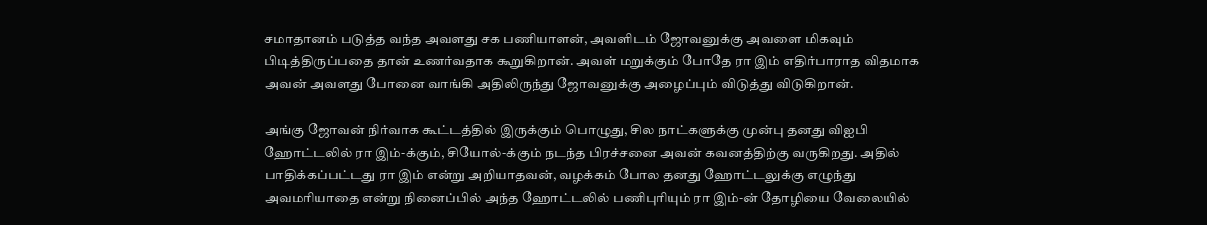சமாதானம் படுத்த வந்த அவளது சக பணியாளன், அவளிடம் ஜோவனுக்கு அவளை மிகவும் பிடித்திருப்பதை தான் உணர்வதாக கூறுகிறான். அவள் மறுக்கும் போதே ரா இம் எதிர்பாராத விதமாக அவன் அவளது போனை வாங்கி அதிலிருந்து ஜோவனுக்கு அழைப்பும் விடுத்து விடுகிறான்.

அங்கு ஜோவன் நிர்வாக கூட்டத்தில் இருக்கும் பொழுது, சில நாட்களுக்கு முன்பு தனது விஐபி ஹோட்டலில் ரா இம்-க்கும், சியோல்-க்கும் நடந்த பிரச்சனை அவன் கவனத்திற்கு வருகிறது. அதில் பாதிக்கப்பட்டது ரா இம் என்று அறியாதவன், வழக்கம் போல தனது ஹோட்டலுக்கு எழுந்து அவமரியாதை என்று நினைப்பில் அந்த ஹோட்டலில் பணிபுரியும் ரா இம்-ன் தோழியை வேலையில்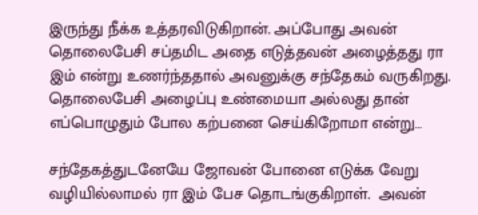இருந்து நீக்க உத்தரவிடுகிறான். அப்போது அவன் தொலைபேசி சப்தமிட அதை எடுத்தவன் அழைத்தது ரா இம் என்று உணர்ந்ததால் அவனுக்கு சந்தேகம் வருகிறது. தொலைபேசி அழைப்பு உண்மையா அல்லது தான் எப்பொழுதும் போல கற்பனை செய்கிறோமா என்று…

சந்தேகத்துடனேயே ஜோவன் போனை எடுக்க வேறு வழியில்லாமல் ரா இம் பேச தொடங்குகிறாள்.  அவன்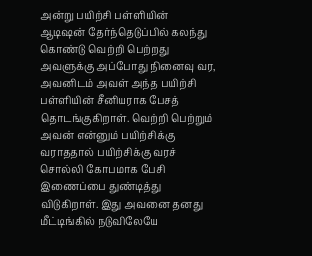அன்று பயிற்சி பள்ளியின் ஆடிஷன் தேர்ந்தெடுப்பில் கலந்து கொண்டு வெற்றி பெற்றது அவளுக்கு அப்போது நினைவு வர, அவனிடம் அவள் அந்த பயிற்சி பள்ளியின் சீனியராக பேசத் தொடங்குகிறாள். வெற்றி பெற்றும் அவன் என்னும் பயிற்சிக்கு வராததால் பயிற்சிக்கு வரச் சொல்லி கோபமாக பேசி இணைப்பை துண்டித்து விடுகிறாள். இது அவனை தனது மீட்டிங்கில் நடுவிலேயே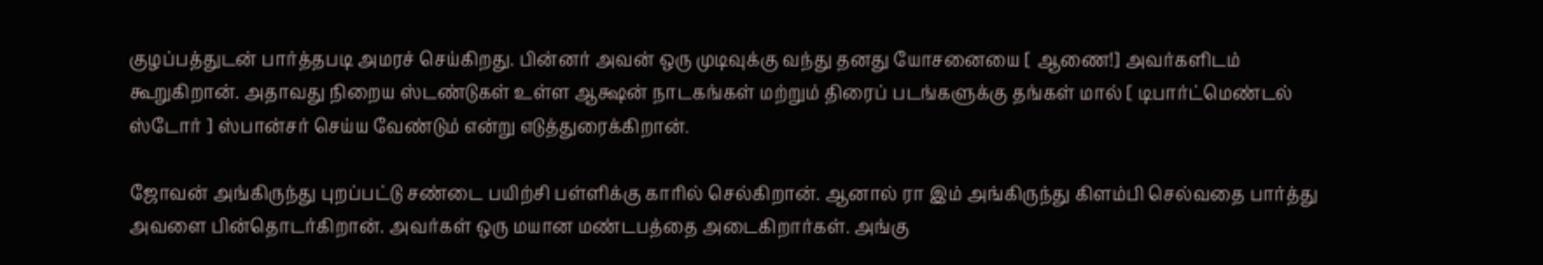குழப்பத்துடன் பார்த்தபடி அமரச் செய்கிறது. பின்னர் அவன் ஒரு முடிவுக்கு வந்து தனது யோசனையை [ ஆணை!] அவர்களிடம் கூறுகிறான். அதாவது நிறைய ஸ்டண்டுகள் உள்ள ஆக்ஷன் நாடகங்கள் மற்றும் திரைப் படங்களுக்கு தங்கள் மால் [ டிபார்ட்மெண்டல் ஸ்டோர் ] ஸ்பான்சர் செய்ய வேண்டும் என்று எடுத்துரைக்கிறான்.

ஜோவன் அங்கிருந்து புறப்பட்டு சண்டை பயிற்சி பள்ளிக்கு காரில் செல்கிறான். ஆனால் ரா இம் அங்கிருந்து கிளம்பி செல்வதை பார்த்து அவளை பின்தொடர்கிறான். அவர்கள் ஒரு மயான மண்டபத்தை அடைகிறார்கள். அங்கு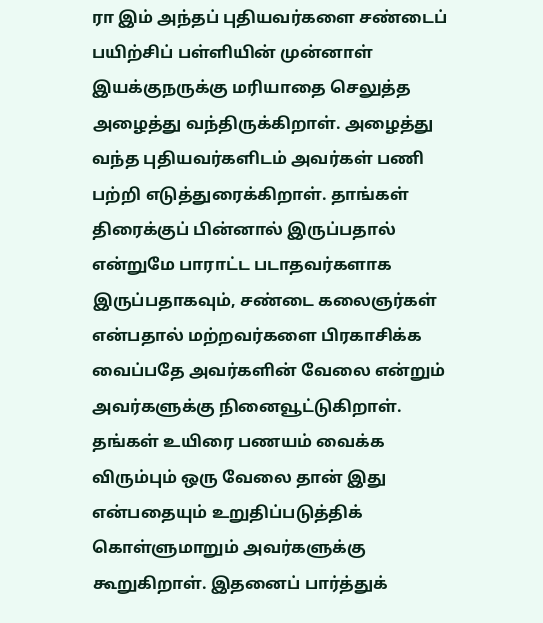ரா இம் அந்தப் புதியவர்களை சண்டைப் பயிற்சிப் பள்ளியின் முன்னாள் இயக்குநருக்கு மரியாதை செலுத்த அழைத்து வந்திருக்கிறாள். அழைத்து வந்த புதியவர்களிடம் அவர்கள் பணி பற்றி எடுத்துரைக்கிறாள். தாங்கள் திரைக்குப் பின்னால் இருப்பதால் என்றுமே பாராட்ட படாதவர்களாக இருப்பதாகவும், சண்டை கலைஞர்கள் என்பதால் மற்றவர்களை பிரகாசிக்க வைப்பதே அவர்களின் வேலை என்றும் அவர்களுக்கு நினைவூட்டுகிறாள். தங்கள் உயிரை பணயம் வைக்க விரும்பும் ஒரு வேலை தான் இது என்பதையும் உறுதிப்படுத்திக் கொள்ளுமாறும் அவர்களுக்கு கூறுகிறாள். இதனைப் பார்த்துக்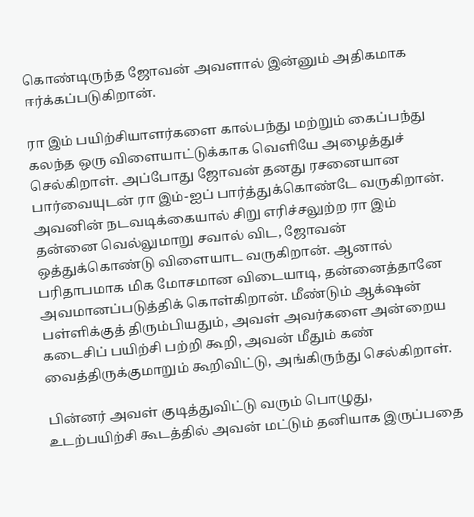கொண்டிருந்த ஜோவன் அவளால் இன்னும் அதிகமாக ஈர்க்கப்படுகிறான்.

ரா இம் பயிற்சியாளர்களை கால்பந்து மற்றும் கைப்பந்து கலந்த ஒரு விளையாட்டுக்காக வெளியே அழைத்துச் செல்கிறாள். அப்போது ஜோவன் தனது ரசனையான பார்வையுடன் ரா இம்-ஐப் பார்த்துக்கொண்டே வருகிறான். அவனின் நடவடிக்கையால் சிறு எரிச்சலுற்ற ரா இம் தன்னை வெல்லுமாறு சவால் விட, ஜோவன் ஒத்துக்கொண்டு விளையாட வருகிறான். ஆனால் பரிதாபமாக மிக மோசமான விடையாடி, தன்னைத்தானே அவமானப்படுத்திக் கொள்கிறான். மீண்டும் ஆக்‌ஷன் பள்ளிக்குத் திரும்பியதும், அவள் அவர்களை அன்றைய கடைசிப் பயிற்சி பற்றி கூறி, அவன் மீதும் கண் வைத்திருக்குமாறும் கூறிவிட்டு, அங்கிருந்து செல்கிறாள்.

பின்னர் அவள் குடித்துவிட்டு வரும் பொழுது, உடற்பயிற்சி கூடத்தில் அவன் மட்டும் தனியாக இருப்பதை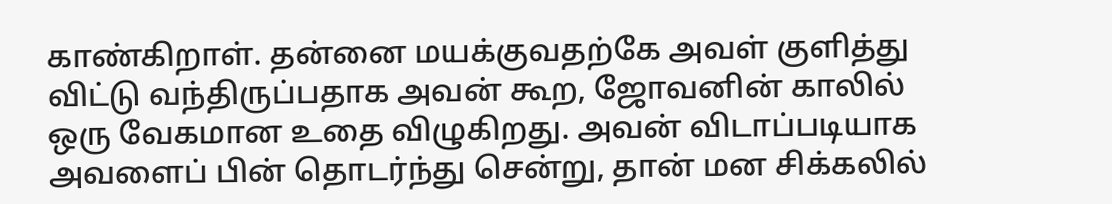காண்கிறாள். தன்னை மயக்குவதற்கே அவள் குளித்து விட்டு வந்திருப்பதாக அவன் கூற, ஜோவனின் காலில் ஒரு வேகமான உதை விழுகிறது. அவன் விடாப்படியாக அவளைப் பின் தொடர்ந்து சென்று, தான் மன சிக்கலில்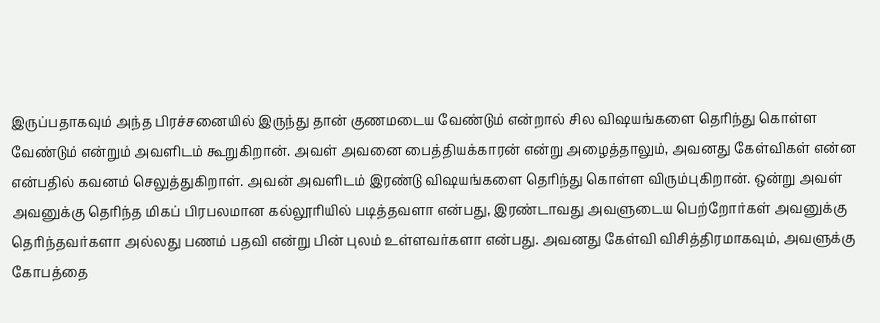இருப்பதாகவும் அந்த பிரச்சனையில் இருந்து தான் குணமடைய வேண்டும் என்றால் சில விஷயங்களை தெரிந்து கொள்ள வேண்டும் என்றும் அவளிடம் கூறுகிறான். அவள் அவனை பைத்தியக்காரன் என்று அழைத்தாலும், அவனது கேள்விகள் என்ன என்பதில் கவனம் செலுத்துகிறாள். அவன் அவளிடம் இரண்டு விஷயங்களை தெரிந்து கொள்ள விரும்புகிறான். ஒன்று அவள் அவனுக்கு தெரிந்த மிகப் பிரபலமான கல்லூரியில் படித்தவளா என்பது, இரண்டாவது அவளுடைய பெற்றோர்கள் அவனுக்கு தெரிந்தவர்களா அல்லது பணம் பதவி என்று பின் புலம் உள்ளவர்களா என்பது. அவனது கேள்வி விசித்திரமாகவும், அவளுக்கு கோபத்தை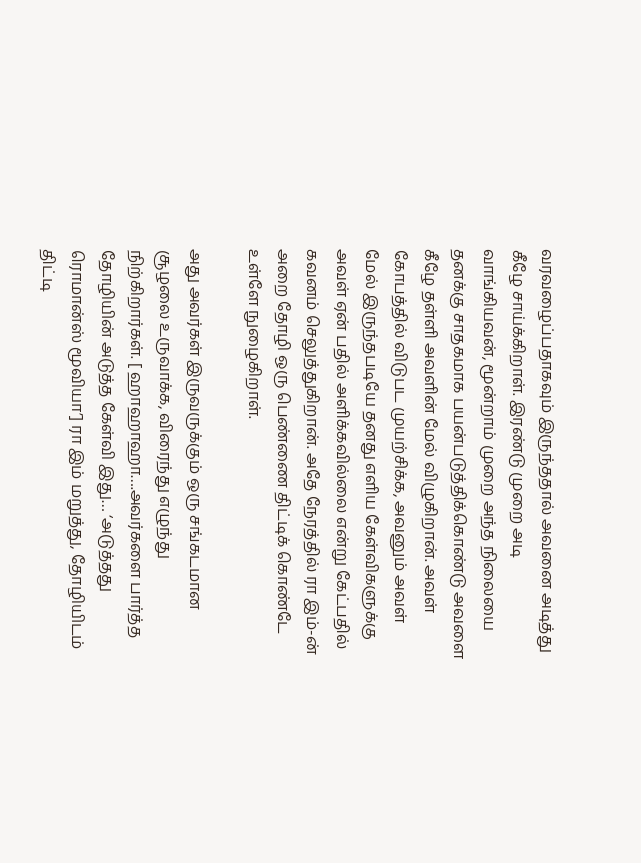வரவழைப்பதாகவும் இருந்ததால் அவனை அடித்து கீழே சாய்க்கிறாள். இரண்டு முறை அடி வாங்கியவன், மூன்றாம் முறை அந்த நிலையை தனக்கு சாதகமாக பயன்படுத்திக்கொண்டு அவளை கீழே தள்ளி அவளின் மேல் விழுகிறான். அவள் கோபத்தில் விடுபட முயற்சிக்க, அவனும் அவள் மேல் இருந்தபடியே தனது எளிய கேள்விகளுக்கு அவள் ஏன் பதில் அளிக்கவில்லை என்று கேட்பதில் கவனம் செலுத்துகிறான். அதே நேரத்தில் ரா இம்-ன் அறை தோழி ஒரு பெண்ணை திட்டிக் கொண்டே உள்ளே நுழைகிறாள்.

அது அவர்கள் இருவருக்கும் ஒரு சங்கடமான சூழலை உருவாக்க, விரைந்து எழுந்து நிற்கிறார்கள். [ ஹாஹாஹா….அவர்களை பார்த்த தோழியின் அடுத்த கேள்வி இது… ‘அடுத்தது ரொமான்ஸ் மூவியா’] ரா இம் மறுத்து, தோழியிடம் திட்டி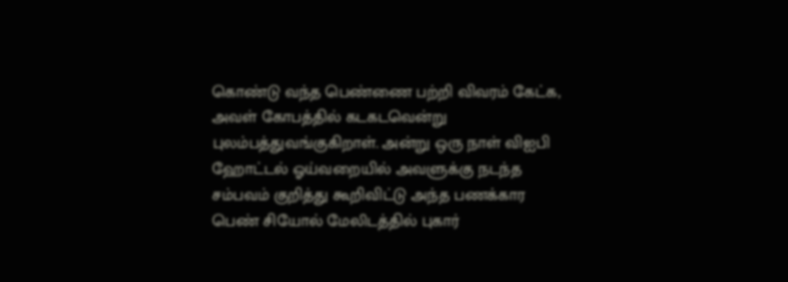கொண்டு வந்த பெண்ணை பற்றி விவரம் கேட்க, அவள் கோபத்தில் கடகடவென்று புலம்பத்துவங்குகிறாள். அன்று ஒரு நாள் விஐபி ஹோட்டல் ஓய்வறையில் அவளுக்கு நடந்த சம்பவம் குறித்து கூறிவிட்டு அந்த பணக்கார பெண் சியோல் மேலிடத்தில் புகார்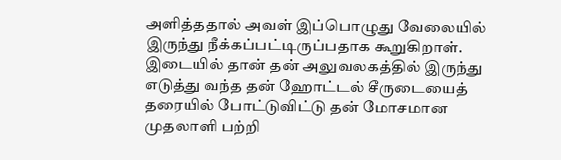அளித்ததால் அவள் இப்பொழுது வேலையில் இருந்து நீக்கப்பட்டிருப்பதாக கூறுகிறாள். இடையில் தான் தன் அலுவலகத்தில் இருந்து எடுத்து வந்த தன் ஹோட்டல் சீருடையைத் தரையில் போட்டுவிட்டு தன் மோசமான முதலாளி பற்றி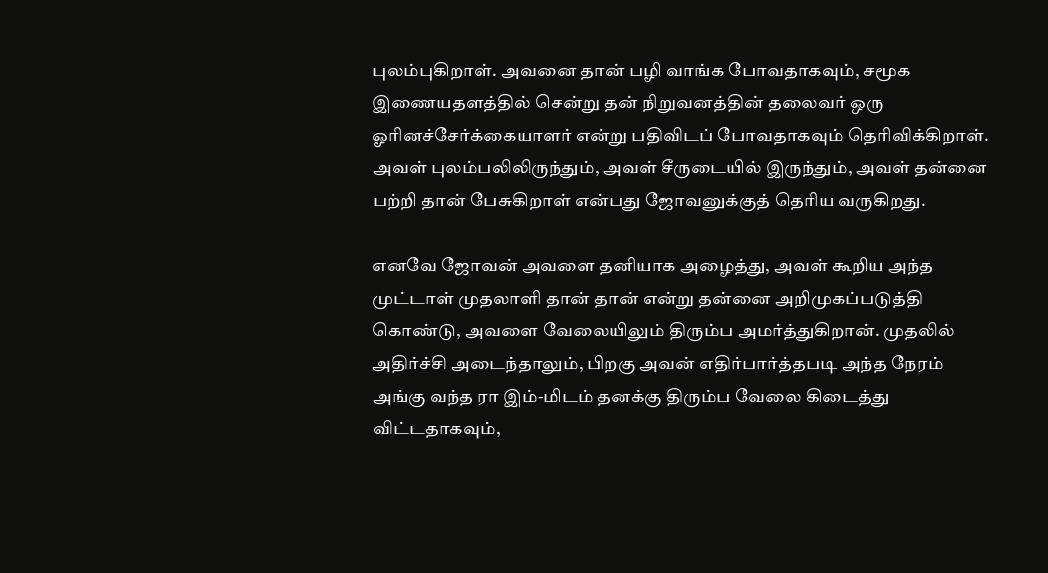புலம்புகிறாள். அவனை தான் பழி வாங்க போவதாகவும், சமூக இணையதளத்தில் சென்று தன் நிறுவனத்தின் தலைவர் ஒரு ஓரினச்சேர்க்கையாளர் என்று பதிவிடப் போவதாகவும் தெரிவிக்கிறாள். அவள் புலம்பலிலிருந்தும், அவள் சீருடையில் இருந்தும், அவள் தன்னை பற்றி தான் பேசுகிறாள் என்பது ஜோவனுக்குத் தெரிய வருகிறது.

எனவே ஜோவன் அவளை தனியாக அழைத்து, அவள் கூறிய அந்த முட்டாள் முதலாளி தான் தான் என்று தன்னை அறிமுகப்படுத்தி கொண்டு, அவளை வேலையிலும் திரும்ப அமர்த்துகிறான். முதலில் அதிர்ச்சி அடைந்தாலும், பிறகு அவன் எதிர்பார்த்தபடி அந்த நேரம் அங்கு வந்த ரா இம்-மிடம் தனக்கு திரும்ப வேலை கிடைத்து விட்டதாகவும்,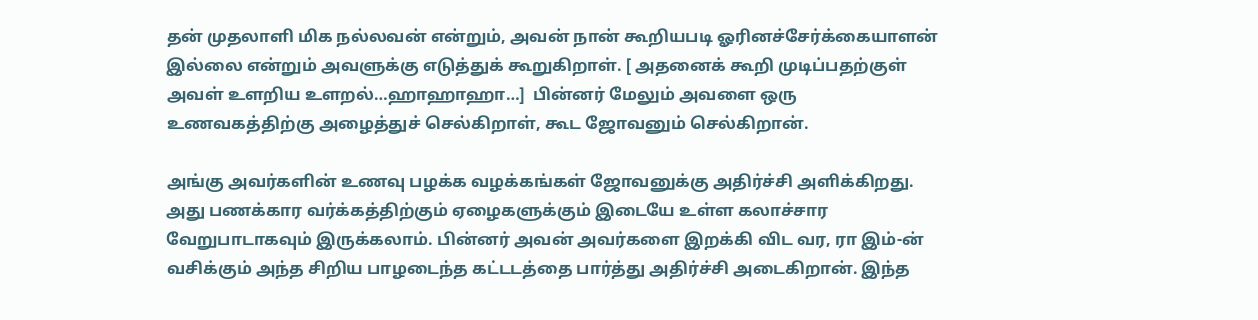தன் முதலாளி மிக நல்லவன் என்றும், அவன் நான் கூறியபடி ஓரினச்சேர்க்கையாளன் இல்லை என்றும் அவளுக்கு எடுத்துக் கூறுகிறாள். [ அதனைக் கூறி முடிப்பதற்குள் அவள் உளறிய உளறல்…ஹாஹாஹா…]  பின்னர் மேலும் அவளை ஒரு உணவகத்திற்கு அழைத்துச் செல்கிறாள், கூட ஜோவனும் செல்கிறான்.

அங்கு அவர்களின் உணவு பழக்க வழக்கங்கள் ஜோவனுக்கு அதிர்ச்சி அளிக்கிறது. அது பணக்கார வர்க்கத்திற்கும் ஏழைகளுக்கும் இடையே உள்ள கலாச்சார வேறுபாடாகவும் இருக்கலாம். பின்னர் அவன் அவர்களை இறக்கி விட வர, ரா இம்-ன் வசிக்கும் அந்த சிறிய பாழடைந்த கட்டடத்தை பார்த்து அதிர்ச்சி அடைகிறான். இந்த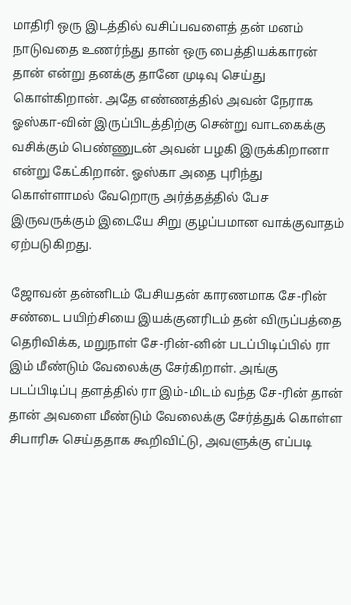மாதிரி ஒரு இடத்தில் வசிப்பவளைத் தன் மனம் நாடுவதை உணர்ந்து தான் ஒரு பைத்தியக்காரன் தான் என்று தனக்கு தானே முடிவு செய்து கொள்கிறான். அதே எண்ணத்தில் அவன் நேராக ஓஸ்கா-வின் இருப்பிடத்திற்கு சென்று வாடகைக்கு வசிக்கும் பெண்ணுடன் அவன் பழகி இருக்கிறானா என்று கேட்கிறான். ஓஸ்கா அதை புரிந்து கொள்ளாமல் வேறொரு அர்த்தத்தில் பேச இருவருக்கும் இடையே சிறு குழப்பமான வாக்குவாதம் ஏற்படுகிறது.

ஜோவன் தன்னிடம் பேசியதன் காரணமாக சே-ரின் சண்டை பயிற்சியை இயக்குனரிடம் தன் விருப்பத்தை தெரிவிக்க, மறுநாள் சே-ரின்-னின் படப்பிடிப்பில் ரா இம் மீண்டும் வேலைக்கு சேர்கிறாள். அங்கு படப்பிடிப்பு தளத்தில் ரா இம்-மிடம் வந்த சே-ரின் தான் தான் அவளை மீண்டும் வேலைக்கு சேர்த்துக் கொள்ள சிபாரிசு செய்ததாக கூறிவிட்டு, அவளுக்கு எப்படி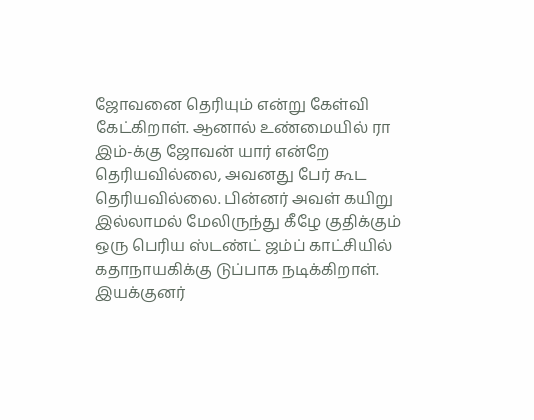ஜோவனை தெரியும் என்று கேள்வி கேட்கிறாள். ஆனால் உண்மையில் ரா இம்-க்கு ஜோவன் யார் என்றே தெரியவில்லை, அவனது பேர் கூட தெரியவில்லை. பின்னர் அவள் கயிறு இல்லாமல் மேலிருந்து கீழே குதிக்கும் ஒரு பெரிய ஸ்டண்ட் ஜம்ப் காட்சியில் கதாநாயகிக்கு டுப்பாக நடிக்கிறாள். இயக்குனர்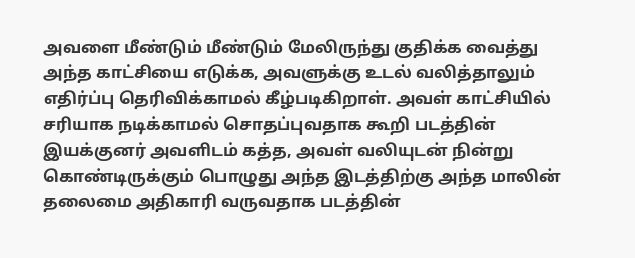அவளை மீண்டும் மீண்டும் மேலிருந்து குதிக்க வைத்து அந்த காட்சியை எடுக்க, அவளுக்கு உடல் வலித்தாலும் எதிர்ப்பு தெரிவிக்காமல் கீழ்படிகிறாள். அவள் காட்சியில் சரியாக நடிக்காமல் சொதப்புவதாக கூறி படத்தின் இயக்குனர் அவளிடம் கத்த, அவள் வலியுடன் நின்று கொண்டிருக்கும் பொழுது அந்த இடத்திற்கு அந்த மாலின் தலைமை அதிகாரி வருவதாக படத்தின்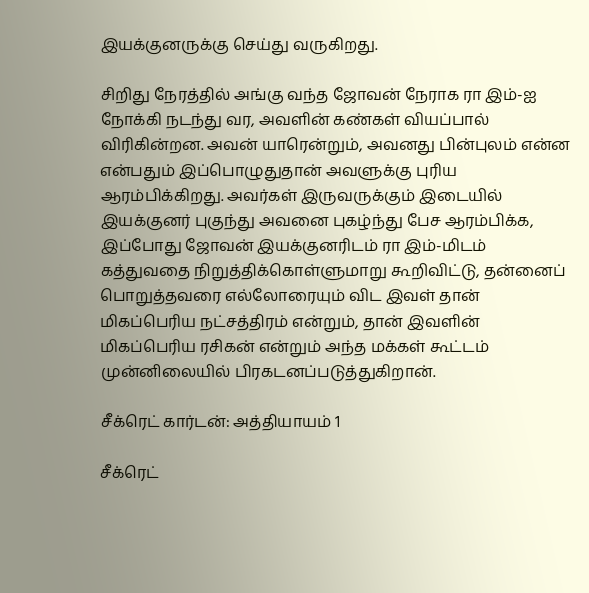இயக்குனருக்கு செய்து வருகிறது.

சிறிது நேரத்தில் அங்கு வந்த ஜோவன் நேராக ரா இம்-ஐ நோக்கி நடந்து வர, அவளின் கண்கள் வியப்பால் விரிகின்றன. அவன் யாரென்றும், அவனது பின்புலம் என்ன என்பதும் இப்பொழுதுதான் அவளுக்கு புரிய ஆரம்பிக்கிறது. அவர்கள் இருவருக்கும் இடையில் இயக்குனர் புகுந்து அவனை புகழ்ந்து பேச ஆரம்பிக்க, இப்போது ஜோவன் இயக்குனரிடம் ரா இம்-மிடம் கத்துவதை நிறுத்திக்கொள்ளுமாறு கூறிவிட்டு, தன்னைப் பொறுத்தவரை எல்லோரையும் விட இவள் தான் மிகப்பெரிய நட்சத்திரம் என்றும், தான் இவளின் மிகப்பெரிய ரசிகன் என்றும் அந்த மக்கள் கூட்டம் முன்னிலையில் பிரகடனப்படுத்துகிறான்.

சீக்ரெட் கார்டன்: அத்தியாயம் 1

சீக்ரெட்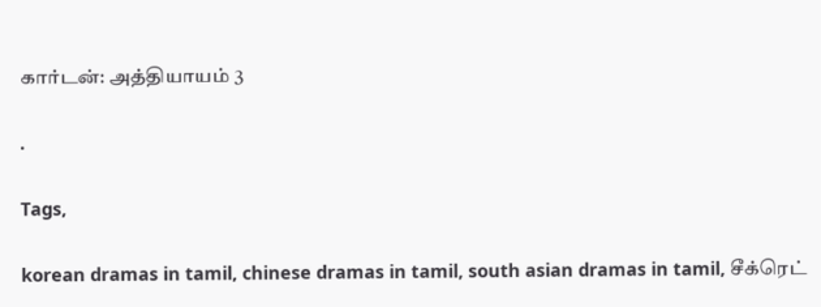கார்டன்: அத்தியாயம் 3

.

Tags,

korean dramas in tamil, chinese dramas in tamil, south asian dramas in tamil, சீக்ரெட்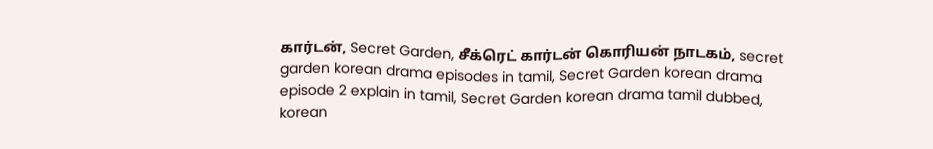கார்டன், Secret Garden, சீக்ரெட் கார்டன் கொரியன் நாடகம், secret garden korean drama episodes in tamil, Secret Garden korean drama episode 2 explain in tamil, Secret Garden korean drama tamil dubbed, korean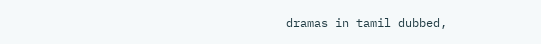dramas in tamil dubbed,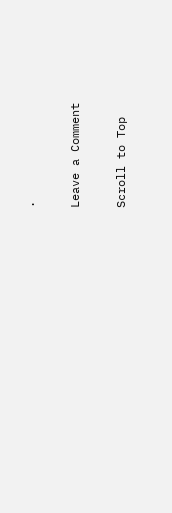.

Leave a Comment

Scroll to Top